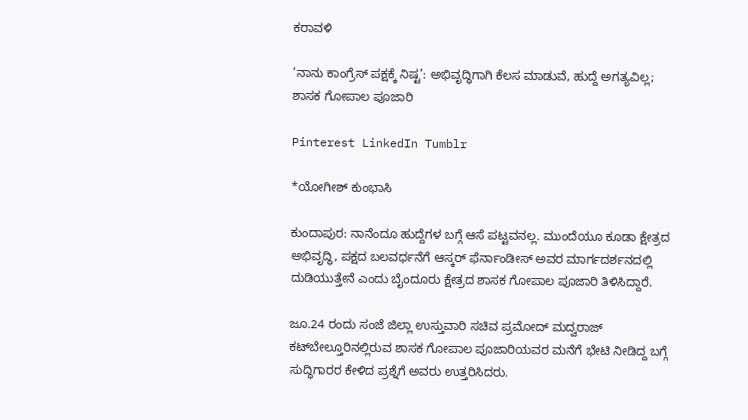ಕರಾವಳಿ

‘ನಾನು ಕಾಂಗ್ರೆಸ್ ಪಕ್ಷಕ್ಕೆ ನಿಷ್ಟ’: ಅಭಿವೃದ್ಧಿಗಾಗಿ ಕೆಲಸ ಮಾಡುವೆ, ಹುದ್ದೆ ಅಗತ್ಯವಿಲ್ಲ; ಶಾಸಕ ಗೋಪಾಲ ಪೂಜಾರಿ

Pinterest LinkedIn Tumblr

*ಯೋಗೀಶ್ ಕುಂಭಾಸಿ

ಕುಂದಾಪುರ: ನಾನೆಂದೂ ಹುದ್ದೆಗಳ ಬಗ್ಗೆ ಆಸೆ ಪಟ್ಟವನಲ್ಲ. ಮುಂದೆಯೂ ಕೂಡಾ ಕ್ಷೇತ್ರದ ಅಭಿವೃದ್ಧಿ, ಪಕ್ಷದ ಬಲವರ್ಧನೆಗೆ ಆಸ್ಕರ್ ಫೆರ್ನಾಂಡೀಸ್ ಅವರ ಮಾರ್ಗದರ್ಶನದಲ್ಲಿ ದುಡಿಯುತ್ತೇನೆ ಎಂದು ಬೈಂದೂರು ಕ್ಷೇತ್ರದ ಶಾಸಕ ಗೋಪಾಲ ಪೂಜಾರಿ ತಿಳಿಸಿದ್ದಾರೆ.

ಜೂ.24 ರಂದು ಸಂಜೆ ಜಿಲ್ಲಾ ಉಸ್ತುವಾರಿ ಸಚಿವ ಪ್ರಮೋದ್ ಮದ್ವರಾಜ್ ಕಟ್‌ಬೇಲ್ತೂರಿನಲ್ಲಿರುವ ಶಾಸಕ ಗೋಪಾಲ ಪೂಜಾರಿಯವರ ಮನೆಗೆ ಭೇಟಿ ನೀಡಿದ್ದ ಬಗ್ಗೆ ಸುದ್ಧಿಗಾರರ ಕೇಳಿದ ಪ್ರಶ್ನೆಗೆ ಅವರು ಉತ್ತರಿಸಿದರು.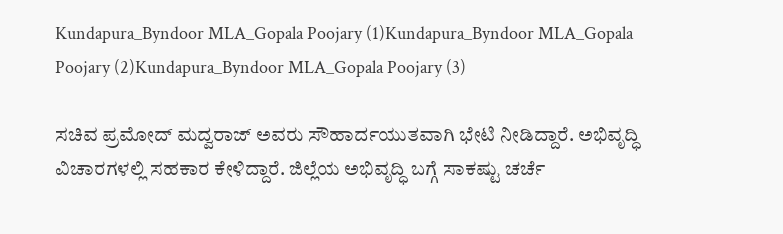Kundapura_Byndoor MLA_Gopala Poojary (1)Kundapura_Byndoor MLA_Gopala Poojary (2)Kundapura_Byndoor MLA_Gopala Poojary (3)

ಸಚಿವ ಪ್ರಮೋದ್ ಮದ್ವರಾಜ್ ಅವರು ಸೌಹಾರ್ದಯುತವಾಗಿ ಭೇಟಿ ನೀಡಿದ್ದಾರೆ. ಅಭಿವೃದ್ಧಿ ವಿಚಾರಗಳಲ್ಲಿ ಸಹಕಾರ ಕೇಳಿದ್ದಾರೆ. ಜಿಲ್ಲೆಯ ಅಭಿವೃದ್ಧಿ ಬಗ್ಗೆ ಸಾಕಷ್ಟು ಚರ್ಚೆ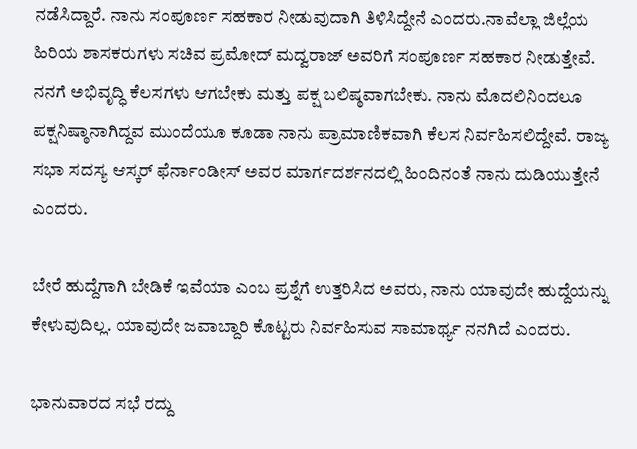ನಡೆಸಿದ್ದಾರೆ. ನಾನು ಸಂಪೂರ್ಣ ಸಹಕಾರ ನೀಡುವುದಾಗಿ ತಿಳಿಸಿದ್ದೇನೆ ಎಂದರು.ನಾವೆಲ್ಲಾ ಜಿಲ್ಲೆಯ ಹಿರಿಯ ಶಾಸಕರುಗಳು ಸಚಿವ ಪ್ರಮೋದ್ ಮದ್ವರಾಜ್ ಅವರಿಗೆ ಸಂಪೂರ್ಣ ಸಹಕಾರ ನೀಡುತ್ತೇವೆ. ನನಗೆ ಅಭಿವೃದ್ಧಿ ಕೆಲಸಗಳು ಆಗಬೇಕು ಮತ್ತು ಪಕ್ಷ ಬಲಿಷ್ಠವಾಗಬೇಕು. ನಾನು ಮೊದಲಿನಿಂದಲೂ ಪಕ್ಷನಿಷ್ಠಾನಾಗಿದ್ದವ ಮುಂದೆಯೂ ಕೂಡಾ ನಾನು ಪ್ರಾಮಾಣಿಕವಾಗಿ ಕೆಲಸ ನಿರ್ವಹಿಸಲಿದ್ದೇವೆ. ರಾಜ್ಯ ಸಭಾ ಸದಸ್ಯ ಆಸ್ಕರ್ ಫೆರ್ನಾಂಡೀಸ್ ಅವರ ಮಾರ್ಗದರ್ಶನದಲ್ಲಿ ಹಿಂದಿನಂತೆ ನಾನು ದುಡಿಯುತ್ತೇನೆ ಎಂದರು.

ಬೇರೆ ಹುದ್ದೆಗಾಗಿ ಬೇಡಿಕೆ ಇವೆಯಾ ಎಂಬ ಪ್ರಶ್ನೆಗೆ ಉತ್ತರಿಸಿದ ಅವರು, ನಾನು ಯಾವುದೇ ಹುದ್ದೆಯನ್ನು ಕೇಳುವುದಿಲ್ಲ. ಯಾವುದೇ ಜವಾಬ್ದಾರಿ ಕೊಟ್ಟರು ನಿರ್ವಹಿಸುವ ಸಾಮಾರ್ಥ್ಯ ನನಗಿದೆ ಎಂದರು.

ಭಾನುವಾರದ ಸಭೆ ರದ್ದು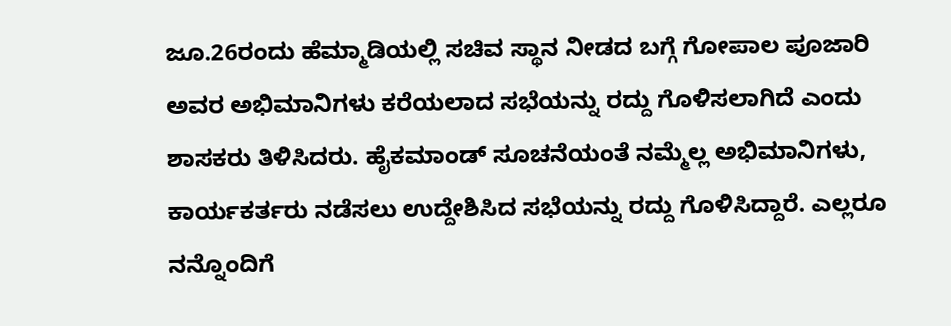ಜೂ.26ರಂದು ಹೆಮ್ಮಾಡಿಯಲ್ಲಿ ಸಚಿವ ಸ್ಥಾನ ನೀಡದ ಬಗ್ಗೆ ಗೋಪಾಲ ಪೂಜಾರಿ ಅವರ ಅಭಿಮಾನಿಗಳು ಕರೆಯಲಾದ ಸಭೆಯನ್ನು ರದ್ದು ಗೊಳಿಸಲಾಗಿದೆ ಎಂದು ಶಾಸಕರು ತಿಳಿಸಿದರು. ಹೈಕಮಾಂಡ್ ಸೂಚನೆಯಂತೆ ನಮ್ಮೆಲ್ಲ ಅಭಿಮಾನಿಗಳು, ಕಾರ್ಯಕರ್ತರು ನಡೆಸಲು ಉದ್ದೇಶಿಸಿದ ಸಭೆಯನ್ನು ರದ್ದು ಗೊಳಿಸಿದ್ದಾರೆ. ಎಲ್ಲರೂ ನನ್ನೊಂದಿಗೆ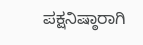ಪಕ್ಷನಿಷ್ಠಾರಾಗಿ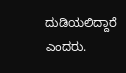ದುಡಿಯಲಿದ್ದಾರೆ ಎಂದರು.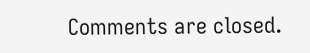Comments are closed.